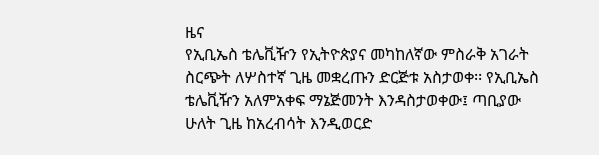ዜና
የኢቢኤስ ቴሌቪዥን የኢትዮጵያና መካከለኛው ምስራቅ አገራት ስርጭት ለሦስተኛ ጊዜ መቋረጡን ድርጅቱ አስታወቀ፡፡ የኢቢኤስ ቴሌቪዥን አለምአቀፍ ማኔጅመንት እንዳስታወቀው፤ ጣቢያው ሁለት ጊዜ ከአረብሳት እንዲወርድ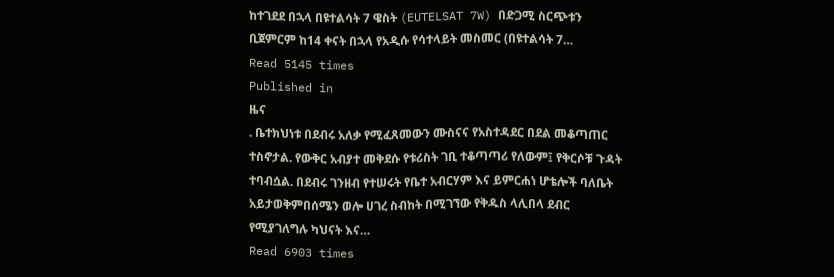ከተገደደ በኋላ በዩተልሳት 7 ዌስት (EUTELSAT 7W) በድጋሚ ስርጭቱን ቢጀምርም ከ14 ቀናት በኋላ የአዲሱ የሳተላይት መስመር (በዩተልሳት 7…
Read 5145 times
Published in
ዜና
. ቤተክህነቱ በደብሩ አለቃ የሚፈጸመውን ሙስናና የአስተዳደር በደል መቆጣጠር ተስኖታል. የውቅር አብያተ መቅደሱ የቱሪስት ገቢ ተቆጣጣሪ የለውም፤ የቅርሶቹ ጉዳት ተባብሷል. በደብሩ ገንዘብ የተሠሩት የቤተ አብርሃም እና ይምርሐነ ሆቴሎች ባለቤት አይታወቅምበሰሜን ወሎ ሀገረ ስብከት በሚገኘው የቅዱስ ላሊበላ ደብር የሚያገለግሉ ካህናት እና…
Read 6903 times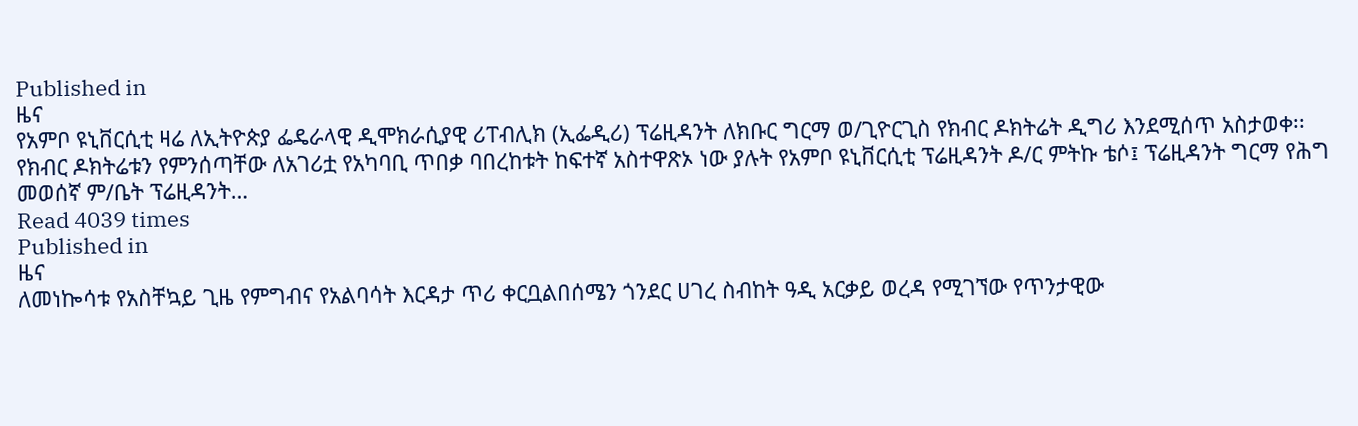Published in
ዜና
የአምቦ ዩኒቨርሲቲ ዛሬ ለኢትዮጵያ ፌዴራላዊ ዲሞክራሲያዊ ሪፐብሊክ (ኢፌዲሪ) ፕሬዚዳንት ለክቡር ግርማ ወ/ጊዮርጊስ የክብር ዶክትሬት ዲግሪ እንደሚሰጥ አስታወቀ፡፡ የክብር ዶክትሬቱን የምንሰጣቸው ለአገሪቷ የአካባቢ ጥበቃ ባበረከቱት ከፍተኛ አስተዋጽኦ ነው ያሉት የአምቦ ዩኒቨርሲቲ ፕሬዚዳንት ዶ/ር ምትኩ ቴሶ፤ ፕሬዚዳንት ግርማ የሕግ መወሰኛ ም/ቤት ፕሬዚዳንት…
Read 4039 times
Published in
ዜና
ለመነኰሳቱ የአስቸኳይ ጊዜ የምግብና የአልባሳት እርዳታ ጥሪ ቀርቧልበሰሜን ጎንደር ሀገረ ስብከት ዓዲ አርቃይ ወረዳ የሚገኘው የጥንታዊው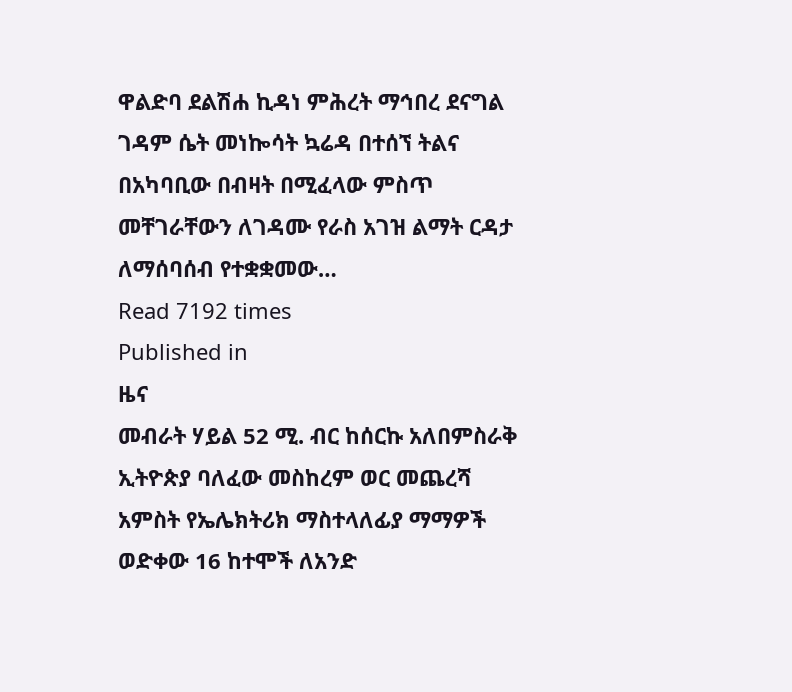ዋልድባ ደልሽሐ ኪዳነ ምሕረት ማኅበረ ደናግል ገዳም ሴት መነኰሳት ኳሬዳ በተሰኘ ትልና በአካባቢው በብዛት በሚፈላው ምስጥ መቸገራቸውን ለገዳሙ የራስ አገዝ ልማት ርዳታ ለማሰባሰብ የተቋቋመው…
Read 7192 times
Published in
ዜና
መብራት ሃይል 52 ሚ. ብር ከሰርኩ አለበምስራቅ ኢትዮጵያ ባለፈው መስከረም ወር መጨረሻ አምስት የኤሌክትሪክ ማስተላለፊያ ማማዎች ወድቀው 16 ከተሞች ለአንድ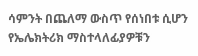ሳምንት በጨለማ ውስጥ የሰነበቱ ሲሆን የኤሌክትሪክ ማስተላለፊያዎቹን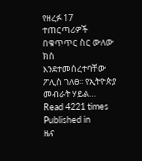የዘረፉ 17 ተጠርጣሪዎች በቁጥጥር ስር ውለው ክስ እንደተመሰረተባቸው ፖሊስ ገለፀ፡፡ የኢትዮጵያ መብራት ሃይል…
Read 4221 times
Published in
ዜና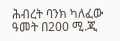ሕብረት ባንክ ካለፈው ዓመት በ200 ሚ.ጂ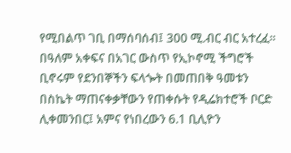የሚበልጥ ገቢ በማሰባሰብ፤ 300 ሚ.ብር ብር አተረፈ፡፡ በዓለም አቀፍና በአገር ውስጥ የኢኮኖሚ ችግሮች ቢኖሩም የደንበኞችን ፍላጐት በመጠበቅ ዓመቱን በስኬት ማጠናቀቃቸውን የጠቀሱት የዲሬክተሮች ቦርድ ሊቀመንበር፤ አምና የነበረውን 6.1 ቢሊዮን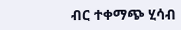ብር ተቀማጭ ሂሳብ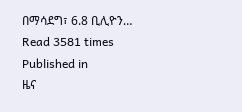በማሳደግ፣ 6.8 ቢሊዮን…
Read 3581 times
Published in
ዜና